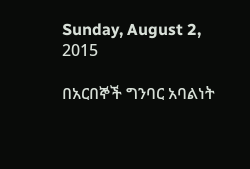Sunday, August 2, 2015

በአርበኞች ግንባር አባልነት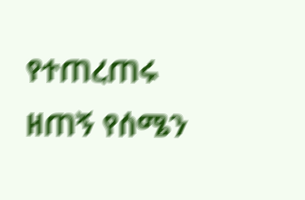የተጠረጠሩ ዘጠኝ የሰሜን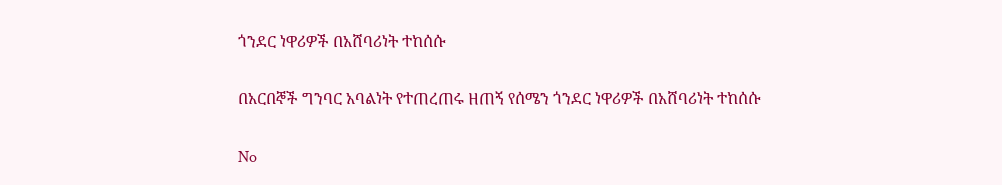ጎንደር ነዋሪዎች በአሸባሪነት ተከሰሱ

በአርበኞች ግንባር አባልነት የተጠረጠሩ ዘጠኝ የሰሜን ጎንደር ነዋሪዎች በአሸባሪነት ተከሰሱ

No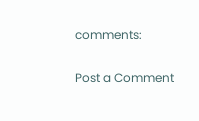comments:

Post a Comment